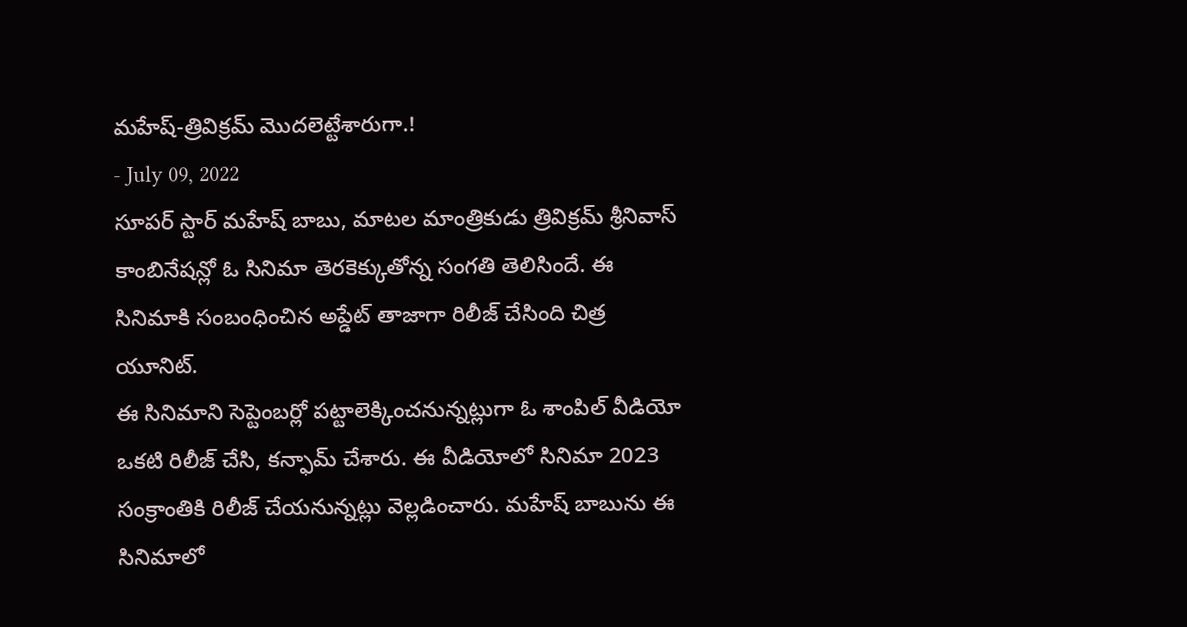మహేష్-త్రివిక్రమ్ మొదలెట్టేశారుగా.!
- July 09, 2022
సూపర్ స్టార్ మహేష్ బాబు, మాటల మాంత్రికుడు త్రివిక్రమ్ శ్రీనివాస్ కాంబినేషన్లో ఓ సినిమా తెరకెక్కుతోన్న సంగతి తెలిసిందే. ఈ సినిమాకి సంబంధించిన అప్డేట్ తాజాగా రిలీజ్ చేసింది చిత్ర యూనిట్.
ఈ సినిమాని సెప్టెంబర్లో పట్టాలెక్కించనున్నట్లుగా ఓ శాంపిల్ వీడియో ఒకటి రిలీజ్ చేసి, కన్ఫామ్ చేశారు. ఈ వీడియోలో సినిమా 2023 సంక్రాంతికి రిలీజ్ చేయనున్నట్లు వెల్లడించారు. మహేష్ బాబును ఈ సినిమాలో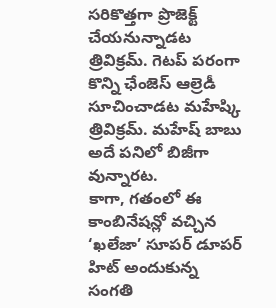సరికొత్తగా ప్రొజెక్ట్ చేయనున్నాడట త్రివిక్రమ్. గెటప్ పరంగా కొన్ని ఛేంజెస్ ఆల్రెడీ సూచించాడట మహేష్కి త్రివిక్రమ్. మహేష్ బాబు అదే పనిలో బిజీగా వున్నారట.
కాగా, గతంలో ఈ కాంబినేషన్లో వచ్చిన ‘ఖలేజా’ సూపర్ డూపర్ హిట్ అందుకున్న సంగతి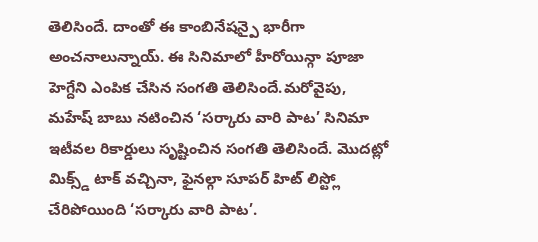తెలిసిందే. దాంతో ఈ కాంబినేషన్పై భారీగా అంచనాలున్నాయ్. ఈ సినిమాలో హీరోయిన్గా పూజా హెగ్దేని ఎంపిక చేసిన సంగతి తెలిసిందే.మరోవైపు, మహేష్ బాబు నటించిన ‘సర్కారు వారి పాట’ సినిమా ఇటీవల రికార్డులు సృష్టించిన సంగతి తెలిసిందే. మొదట్లో మిక్స్డ్ టాక్ వచ్చినా, ఫైనల్గా సూపర్ హిట్ లిస్ట్లో చేరిపోయింది ‘సర్కారు వారి పాట’.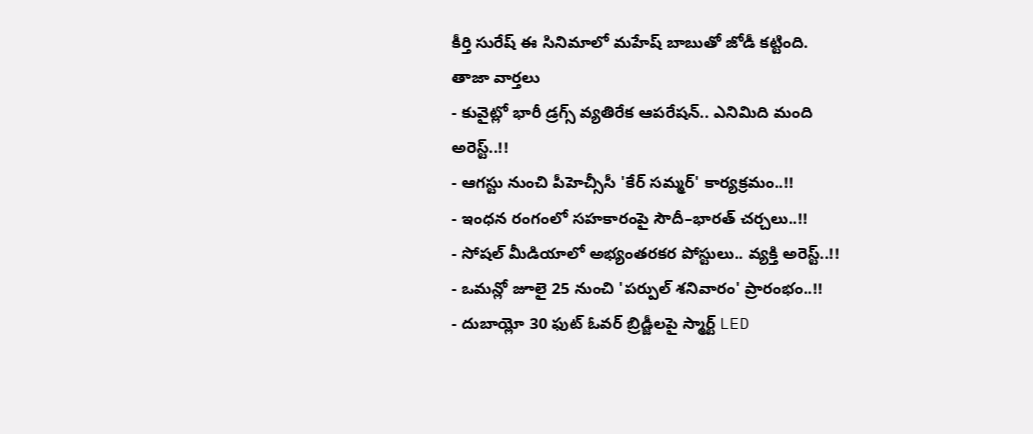కీర్తి సురేష్ ఈ సినిమాలో మహేష్ బాబుతో జోడీ కట్టింది.
తాజా వార్తలు
- కువైట్లో భారీ డ్రగ్స్ వ్యతిరేక ఆపరేషన్.. ఎనిమిది మంది అరెస్ట్..!!
- ఆగస్టు నుంచి పీహెచ్సీసీ 'కేర్ సమ్మర్' కార్యక్రమం..!!
- ఇంధన రంగంలో సహకారంపై సౌదీ–భారత్ చర్చలు..!!
- సోషల్ మీడియాలో అభ్యంతరకర పోస్టులు.. వ్యక్తి అరెస్ట్..!!
- ఒమన్లో జూలై 25 నుంచి 'పర్పుల్ శనివారం' ప్రారంభం..!!
- దుబాయ్లో 30 ఫుట్ ఓవర్ బ్రిడ్జీలపై స్మార్ట్ LED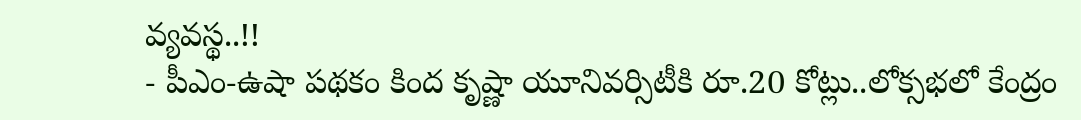వ్యవస్థ..!!
- పీఎం-ఉషా పథకం కింద కృష్ణా యూనివర్సిటీకి రూ.20 కోట్లు..లోక్సభలో కేంద్రం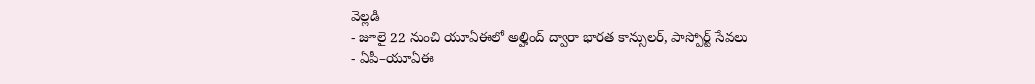వెల్లడి
- జూలై 22 నుంచి యూఏఈలో అల్హింద్ ద్వారా భారత కాన్సులర్, పాస్పోర్ట్ సేవలు
- ఏపీ–యూఏఈ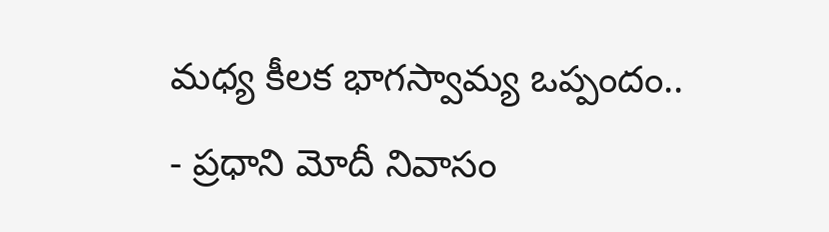మధ్య కీలక భాగస్వామ్య ఒప్పందం..
- ప్రధాని మోదీ నివాసం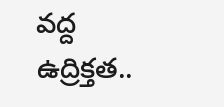వద్ద ఉద్రిక్తత..